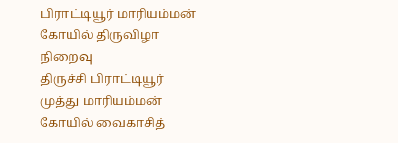பிராட்டியூர் மாரியம்மன் கோயில் திருவிழா நிறைவு
திருச்சி பிராட்டியூர் முத்து மாரியம்மன் கோயில் வைகாசித்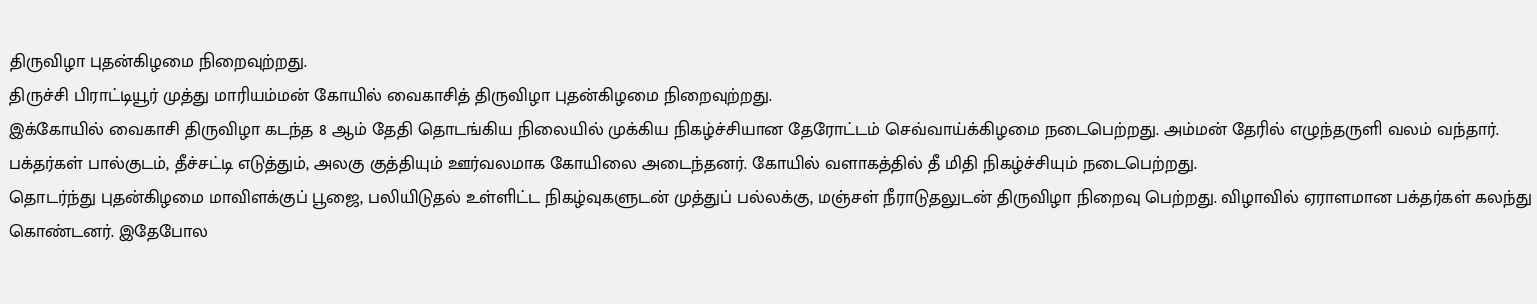திருவிழா புதன்கிழமை நிறைவுற்றது.
திருச்சி பிராட்டியூர் முத்து மாரியம்மன் கோயில் வைகாசித் திருவிழா புதன்கிழமை நிறைவுற்றது.
இக்கோயில் வைகாசி திருவிழா கடந்த 8 ஆம் தேதி தொடங்கிய நிலையில் முக்கிய நிகழ்ச்சியான தேரோட்டம் செவ்வாய்க்கிழமை நடைபெற்றது. அம்மன் தேரில் எழுந்தருளி வலம் வந்தார். பக்தர்கள் பால்குடம், தீச்சட்டி எடுத்தும், அலகு குத்தியும் ஊர்வலமாக கோயிலை அடைந்தனர். கோயில் வளாகத்தில் தீ மிதி நிகழ்ச்சியும் நடைபெற்றது.
தொடர்ந்து புதன்கிழமை மாவிளக்குப் பூஜை, பலியிடுதல் உள்ளிட்ட நிகழ்வுகளுடன் முத்துப் பல்லக்கு, மஞ்சள் நீராடுதலுடன் திருவிழா நிறைவு பெற்றது. விழாவில் ஏராளமான பக்தர்கள் கலந்து கொண்டனர். இதேபோல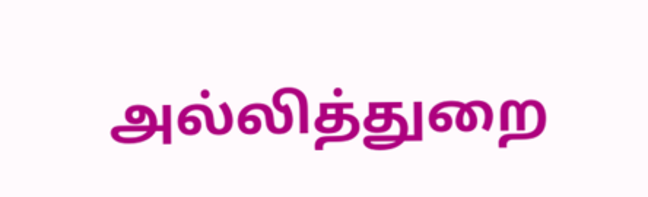அல்லித்துறை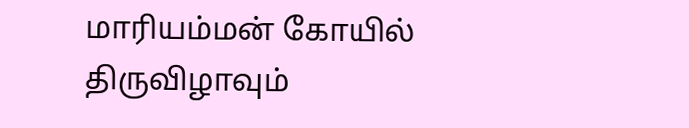மாரியம்மன் கோயில் திருவிழாவும்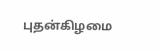புதன்கிழமை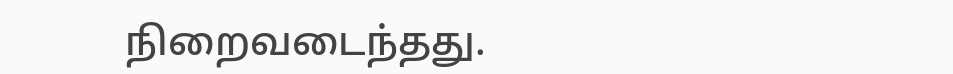நிறைவடைந்தது.